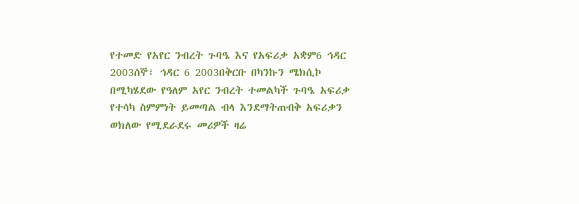የተመድ የአየር ንብረት ጉባዔ እና የአፍሪቃ አቋም6 ኅዳር 2003ሰኞ፣ ኅዳር 6 2003በቅርቡ በካንኩን ሜክሲኮ በሚካሄደው የዓለም አየር ንብረት ተመልካች ጉባዔ አፍሪቃ የተሳካ ስምምነት ይመጣል ብላ እንደማትጠብቅ አፍሪቃን ወክለው የሚደራደሩ መሪዎች ዛሬ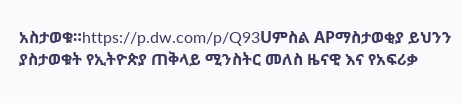አስታወቁ።https://p.dw.com/p/Q93Uምስል APማስታወቂያ ይህንን ያስታወቁት የኢትዮጵያ ጠቅላይ ሚንስትር መለስ ዜናዊ እና የአፍሪቃ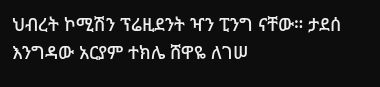ህብረት ኮሚሽን ፕሬዚደንት ዣን ፒንግ ናቸው። ታደሰ እንግዳው አርያም ተክሌ ሸዋዬ ለገሠ